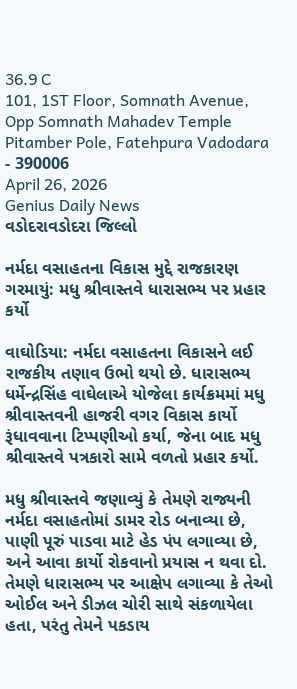36.9 C
101, 1ST Floor, Somnath Avenue, Opp Somnath Mahadev Temple Pitamber Pole, Fatehpura Vadodara - 390006
April 26, 2026
Genius Daily News
વડોદરાવડોદરા જિલ્લો

નર્મદા વસાહતના વિકાસ મુદ્દે રાજકારણ ગરમાયું: મધુ શ્રીવાસ્તવે ધારાસભ્ય પર પ્રહાર કર્યો

વાઘોડિયા: નર્મદા વસાહતના વિકાસને લઈ રાજકીય તણાવ ઉભો થયો છે. ધારાસભ્ય ધર્મેન્દ્રસિંહ વાઘેલાએ યોજેલા કાર્યક્રમમાં મધુ શ્રીવાસ્તવની હાજરી વગર વિકાસ કાર્યો રૂંધાવવાના ટિપ્પણીઓ કર્યા, જેના બાદ મધુ શ્રીવાસ્તવે પત્રકારો સામે વળતો પ્રહાર કર્યો.

મધુ શ્રીવાસ્તવે જણાવ્યું કે તેમણે રાજ્યની નર્મદા વસાહતોમાં ડામર રોડ બનાવ્યા છે, પાણી પૂરું પાડવા માટે હેડ પંપ લગાવ્યા છે, અને આવા કાર્યો રોકવાનો પ્રયાસ ન થવા દો. તેમણે ધારાસભ્ય પર આક્ષેપ લગાવ્યા કે તેઓ ઓઈલ અને ડીઝલ ચોરી સાથે સંકળાયેલા હતા, પરંતુ તેમને પકડાય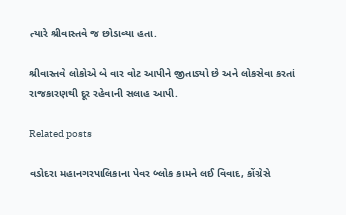ત્યારે શ્રીવાસ્તવે જ છોડાવ્યા હતા.

શ્રીવાસ્તવે લોકોએ બે વાર વોટ આપીને જીતાડ્યો છે અને લોકસેવા કરતાં રાજકારણથી દૂર રહેવાની સલાહ આપી.

Related posts

વડોદરા મહાનગરપાલિકાના પેવર બ્લોક કામને લઈ વિવાદ, કોંગ્રેસે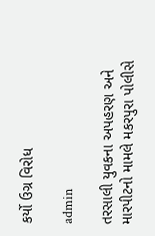કર્યો ઉગ્ર વિરોધ

admin

તરસાલી યુવકના અપહરણ અને મારપીટનો મામલે મકરપુરા પોલીસે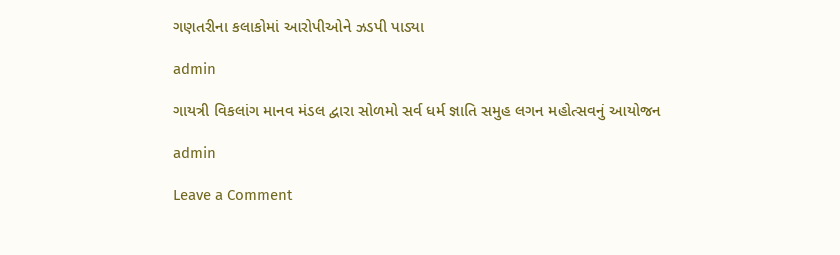ગણતરીના કલાકોમાં આરોપીઓને ઝડપી પાડ્યા

admin

ગાયત્રી વિકલાંગ માનવ મંડલ દ્વારા સોળમો સર્વ ધર્મ જ્ઞાતિ સમુહ લગન મહોત્સવનું આયોજન

admin

Leave a Comment